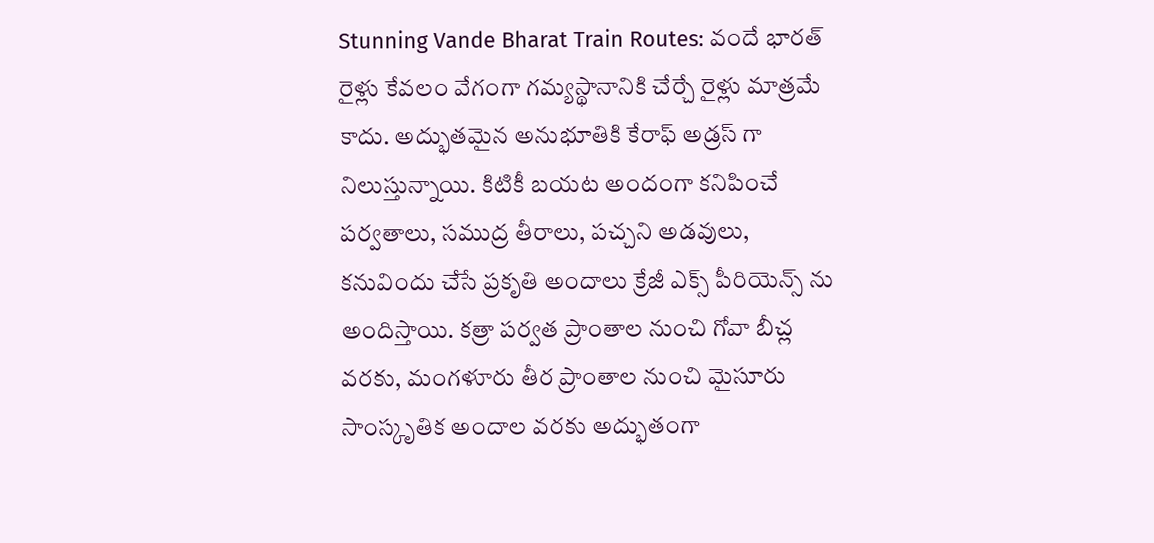Stunning Vande Bharat Train Routes: వందే భారత్ రైళ్లు కేవలం వేగంగా గమ్యస్థానానికి చేర్చే రైళ్లు మాత్రమే కాదు. అద్భుతమైన అనుభూతికి కేరాఫ్ అడ్రస్ గా నిలుస్తున్నాయి. కిటికీ బయట అందంగా కనిపించే పర్వతాలు, సముద్ర తీరాలు, పచ్చని అడవులు, కనువిందు చేసే ప్రకృతి అందాలు క్రేజీ ఎక్స్ పీరియెన్స్ ను అందిస్తాయి. కత్రా పర్వత ప్రాంతాల నుంచి గోవా బీచ్ల వరకు, మంగళూరు తీర ప్రాంతాల నుంచి మైసూరు సాంస్కృతిక అందాల వరకు అద్భుతంగా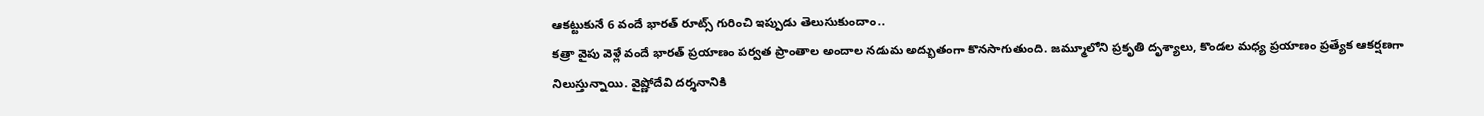ఆకట్టుకునే 6 వందే భారత్ రూట్స్ గురించి ఇప్పుడు తెలుసుకుందాం..
కత్రా వైపు వెళ్లే వందే భారత్ ప్రయాణం పర్వత ప్రాంతాల అందాల నడుమ అద్భుతంగా కొనసాగుతుంది. జమ్మూలోని ప్రకృతి దృశ్యాలు, కొండల మధ్య ప్రయాణం ప్రత్యేక ఆకర్షణగా నిలుస్తున్నాయి. వైష్ణోదేవి దర్శనానికి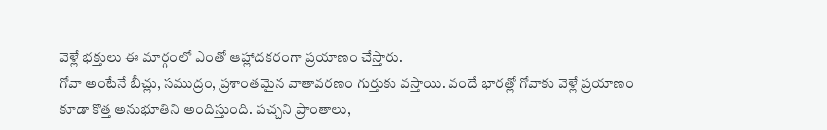వెళ్లే భక్తులు ఈ మార్గంలో ఎంతో ఆహ్లాదకరంగా ప్రయాణం చేస్తారు.
గోవా అంటేనే బీచ్లు, సముద్రం, ప్రశాంతమైన వాతావరణం గుర్తుకు వస్తాయి. వందే భారత్లో గోవాకు వెళ్లే ప్రయాణం కూడా కొత్త అనుభూతిని అందిస్తుంది. పచ్చని ప్రాంతాలు,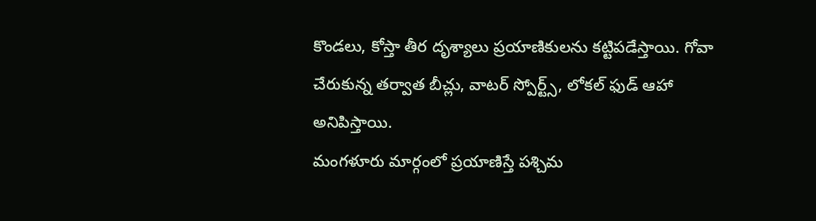కొండలు, కోస్తా తీర దృశ్యాలు ప్రయాణికులను కట్టిపడేస్తాయి. గోవా చేరుకున్న తర్వాత బీచ్లు, వాటర్ స్పోర్ట్స్, లోకల్ ఫుడ్ ఆహా అనిపిస్తాయి.
మంగళూరు మార్గంలో ప్రయాణిస్తే పశ్చిమ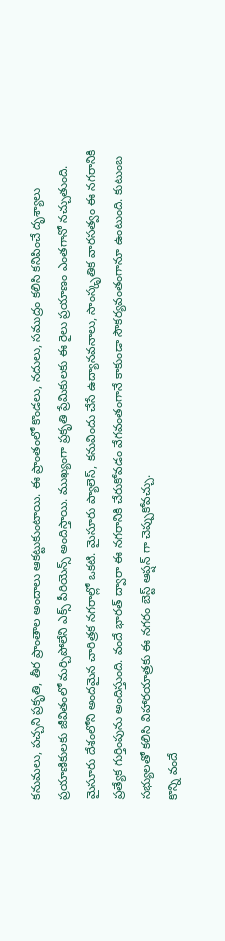కనుమలు, పచ్చని ప్రకృతి, తీర ప్రాంతాల అందాలు ఆకట్టుకుంటాయి. ఈ ప్రాంతంలో కొండలు, నదులు, సముద్రం కలిసి కనిపించే దృశ్యాలు ప్రయాణికులకు జీవితంలో మర్చిపోలేని ఎక్స్ పీరియెన్స్ అందిస్తాయి. ముఖ్యంగా ప్రకృతి ప్రేమికులకు ఈ రైలు ప్రయాణం ఎంతగానో నచ్చుతుంది.
మైసూరు దేశంలోని అందమైన చారిత్రక నగరాల్లో ఒకటి. మైసూరు ప్యాలెస్, కనువిందు చేసే ఉద్యానవనాలు, సాంస్కృతిక వారసత్వం ఈ నగరానికి ప్రత్యేక గుర్తింపును అందిస్తుంది. వందే భారత్ ద్వారా ఈ నగరానికి చేరుకోవడం వేగవంతంగానే కాకుండా సౌకర్యవంతంగానూ ఉంటుంది. కుటుంబ సభ్యులతో కలిసి విహారయాత్రకు ఈ నగరం బెస్ట్ ఆప్షన్ గా చెప్పుకోవచ్చు.
కొన్ని వందే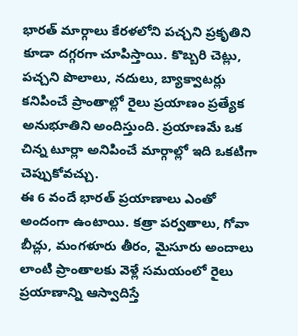భారత్ మార్గాలు కేరళలోని పచ్చని ప్రకృతిని కూడా దగ్గరగా చూపిస్తాయి. కొబ్బరి చెట్లు, పచ్చని పొలాలు, నదులు, బ్యాక్వాటర్లు కనిపించే ప్రాంతాల్లో రైలు ప్రయాణం ప్రత్యేక అనుభూతిని అందిస్తుంది. ప్రయాణమే ఒక చిన్న టూర్లా అనిపించే మార్గాల్లో ఇది ఒకటిగా చెప్పుకోవచ్చు.
ఈ 6 వందే భారత్ ప్రయాణాలు ఎంతో అందంగా ఉంటాయి. కత్రా పర్వతాలు, గోవా బీచ్లు, మంగళూరు తీరం, మైసూరు అందాలు లాంటి ప్రాంతాలకు వెళ్లే సమయంలో రైలు ప్రయాణాన్ని ఆస్వాదిస్తే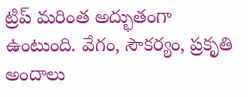ట్రిప్ మరింత అద్భుతంగా ఉంటుంది. వేగం, సౌకర్యం, ప్రకృతి అందాలు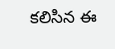కలిసిన ఈ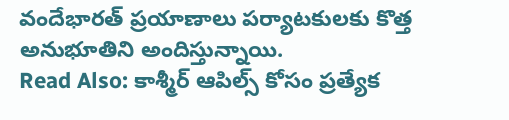వందేభారత్ ప్రయాణాలు పర్యాటకులకు కొత్త అనుభూతిని అందిస్తున్నాయి.
Read Also: కాశ్మీర్ ఆపిల్స్ కోసం ప్రత్యేక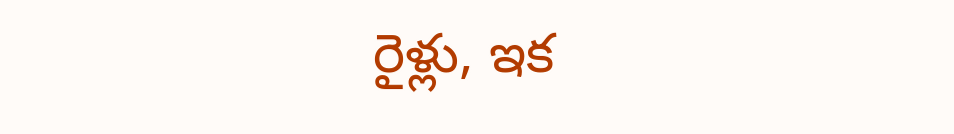రైళ్లు, ఇక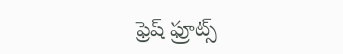ఫ్రెష్ ఫ్రూట్స్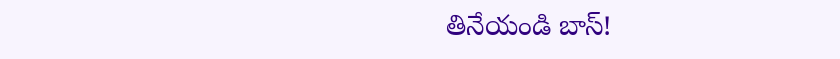తినేయండి బాస్!